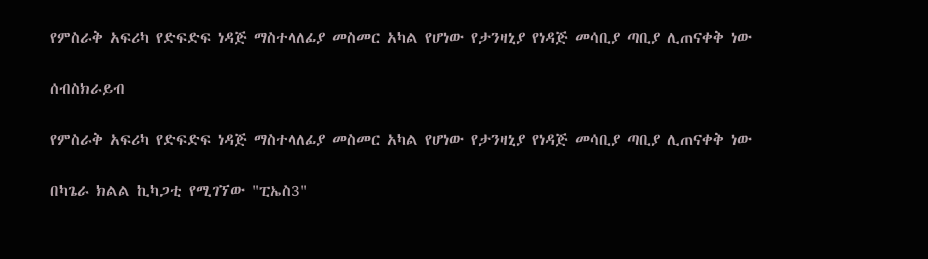የምስራቅ አፍሪካ የድፍድፍ ነዳጅ ማስተላለፊያ መስመር አካል የሆነው የታንዛኒያ የነዳጅ መሳቢያ ጣቢያ ሊጠናቀቅ ነው

ሰብስክራይብ

የምስራቅ አፍሪካ የድፍድፍ ነዳጅ ማስተላለፊያ መስመር አካል የሆነው የታንዛኒያ የነዳጅ መሳቢያ ጣቢያ ሊጠናቀቅ ነው

በካጌራ ክልል ኪካጋቲ የሚገኘው "ፒኤስ3"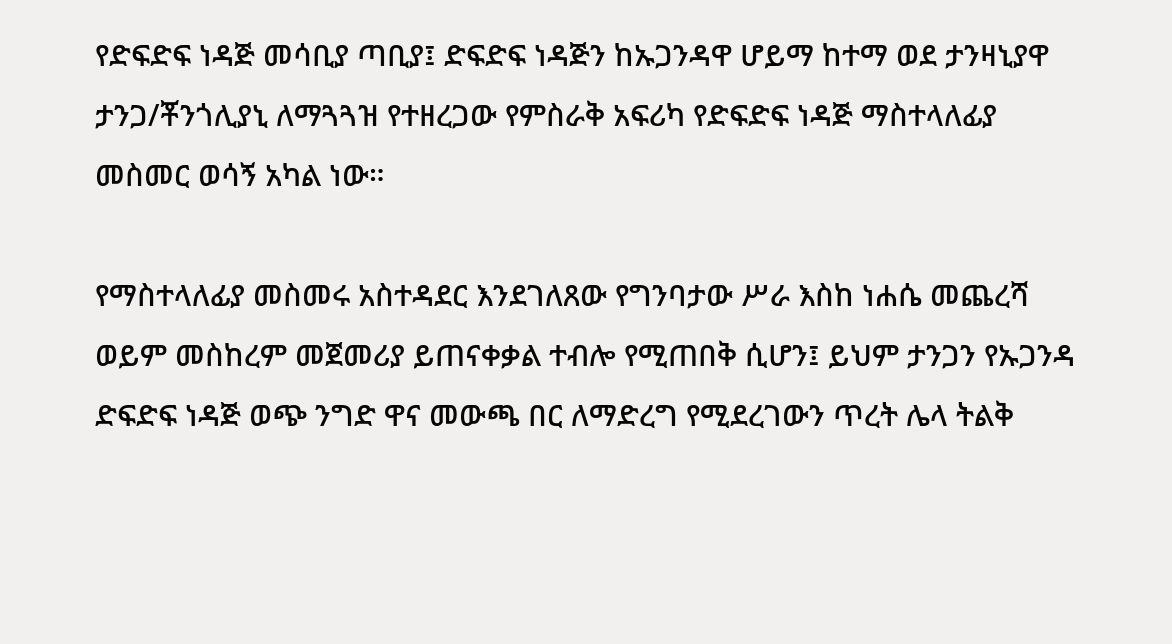የድፍድፍ ነዳጅ መሳቢያ ጣቢያ፤ ድፍድፍ ነዳጅን ከኡጋንዳዋ ሆይማ ከተማ ወደ ታንዛኒያዋ ታንጋ/ቾንጎሊያኒ ለማጓጓዝ የተዘረጋው የምስራቅ አፍሪካ የድፍድፍ ነዳጅ ማስተላለፊያ መስመር ወሳኝ አካል ነው።

የማስተላለፊያ መስመሩ አስተዳደር እንደገለጸው የግንባታው ሥራ እስከ ነሐሴ መጨረሻ ወይም መስከረም መጀመሪያ ይጠናቀቃል ተብሎ የሚጠበቅ ሲሆን፤ ይህም ታንጋን የኡጋንዳ ድፍድፍ ነዳጅ ወጭ ንግድ ዋና መውጫ በር ለማድረግ የሚደረገውን ጥረት ሌላ ትልቅ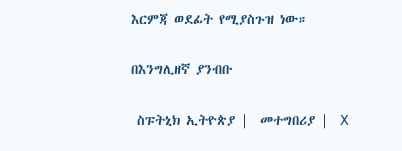እርምጃ ወደፊት የሚያስጉዝ ነው።

በእንግሊዘኛ ያንብቡ

 ስፑትኒክ ኢትዮጵያ |  መተግበሪያ |  X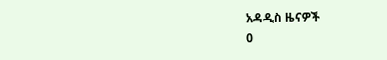አዳዲስ ዜናዎች
0